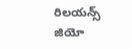రిలయన్స్ జియో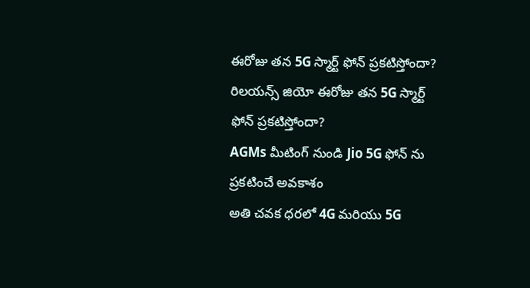ఈరోజు తన 5G స్మార్ట్ ఫోన్ ప్రకటిస్తోందా?
రిలయన్స్ జియో ఈరోజు తన 5G స్మార్ట్ ఫోన్ ప్రకటిస్తోందా?
AGMs మీటింగ్ నుండి Jio 5G ఫోన్ ను ప్రకటించే అవకాశం
అతి చవక ధరలో 4G మరియు 5G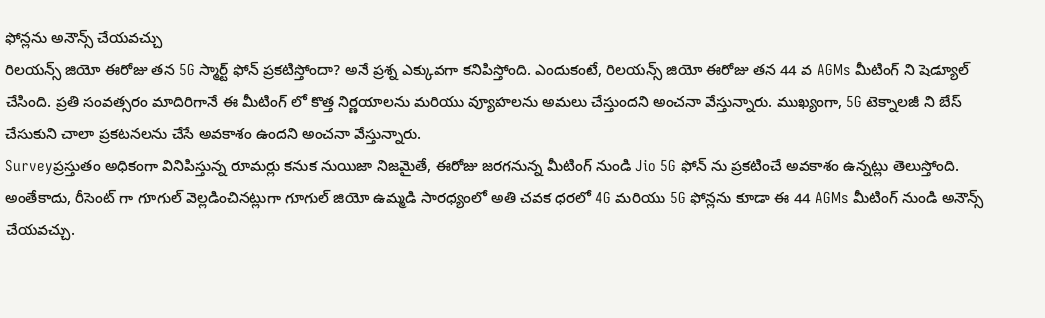ఫోన్లను అనౌన్స్ చేయవచ్చు
రిలయన్స్ జియో ఈరోజు తన 5G స్మార్ట్ ఫోన్ ప్రకటిస్తోందా? అనే ప్రశ్న ఎక్కువగా కనిపిస్తోంది. ఎందుకంటే, రిలయన్స్ జియో ఈరోజు తన 44 వ AGMs మీటింగ్ ని షెడ్యూల్ చేసింది. ప్రతి సంవత్సరం మాదిరిగానే ఈ మీటింగ్ లో కొత్త నిర్ణయాలను మరియు వ్యూహలను అమలు చేస్తుందని అంచనా వేస్తున్నారు. ముఖ్యంగా, 5G టెక్నాలజీ ని బేస్ చేసుకుని చాలా ప్రకటనలను చేసే అవకాశం ఉందని అంచనా వేస్తున్నారు.
Surveyప్రస్తుతం అధికంగా వినిపిస్తున్న రూమర్లు కనుక నుయిజా నిజమైతే, ఈరోజు జరగనున్న మీటింగ్ నుండి Jio 5G ఫోన్ ను ప్రకటించే అవకాశం ఉన్నట్లు తెలుస్తోంది. అంతేకాదు, రీసెంట్ గా గూగుల్ వెల్లడించినట్లుగా గూగుల్ జియో ఉమ్మడి సారధ్యంలో అతి చవక ధరలో 4G మరియు 5G ఫోన్లను కూడా ఈ 44 AGMs మీటింగ్ నుండి అనౌన్స్ చేయవచ్చు.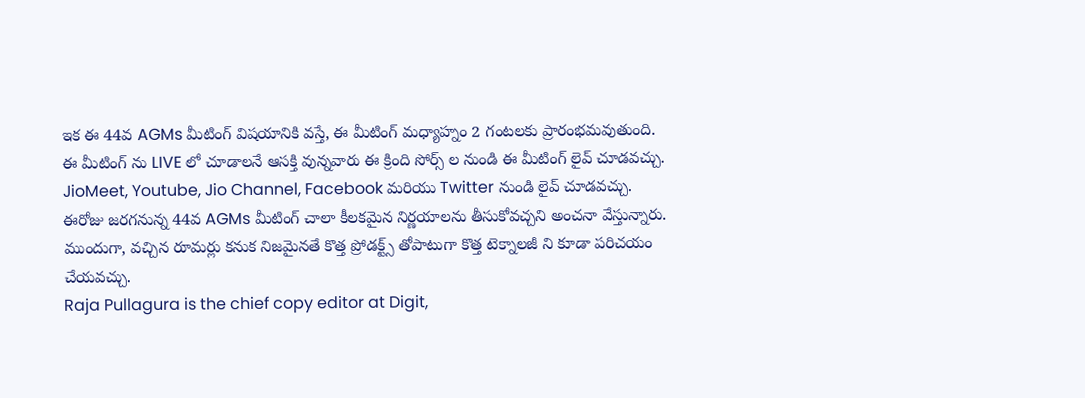ఇక ఈ 44వ AGMs మీటింగ్ విషయానికి వస్తే, ఈ మీటింగ్ మధ్యాహ్నం 2 గంటలకు ప్రారంభమవుతుంది. ఈ మీటింగ్ ను LIVE లో చూడాలనే ఆసక్తి వున్నవారు ఈ క్రింది సోర్స్ ల నుండి ఈ మీటింగ్ లైవ్ చూడవచ్చు.
JioMeet, Youtube, Jio Channel, Facebook మరియు Twitter నుండి లైవ్ చూడవచ్చు. ఈరోజు జరగనున్న 44వ AGMs మీటింగ్ చాలా కీలకమైన నిర్ణయాలను తీసుకోవచ్చని అంచనా వేస్తున్నారు. ముందుగా, వచ్చిన రూమర్లు కనుక నిజమైనతే కొత్త ప్రోడక్ట్స్ తోపాటుగా కొత్త టెక్నాలజీ ని కూడా పరిచయం చేయవచ్చు.
Raja Pullagura is the chief copy editor at Digit,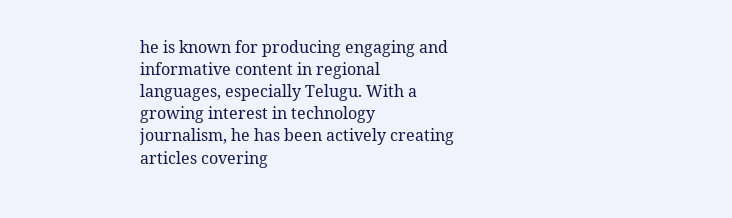he is known for producing engaging and informative content in regional languages, especially Telugu. With a growing interest in technology journalism, he has been actively creating articles covering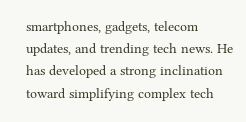smartphones, gadgets, telecom updates, and trending tech news. He has developed a strong inclination toward simplifying complex tech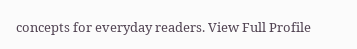concepts for everyday readers. View Full Profile